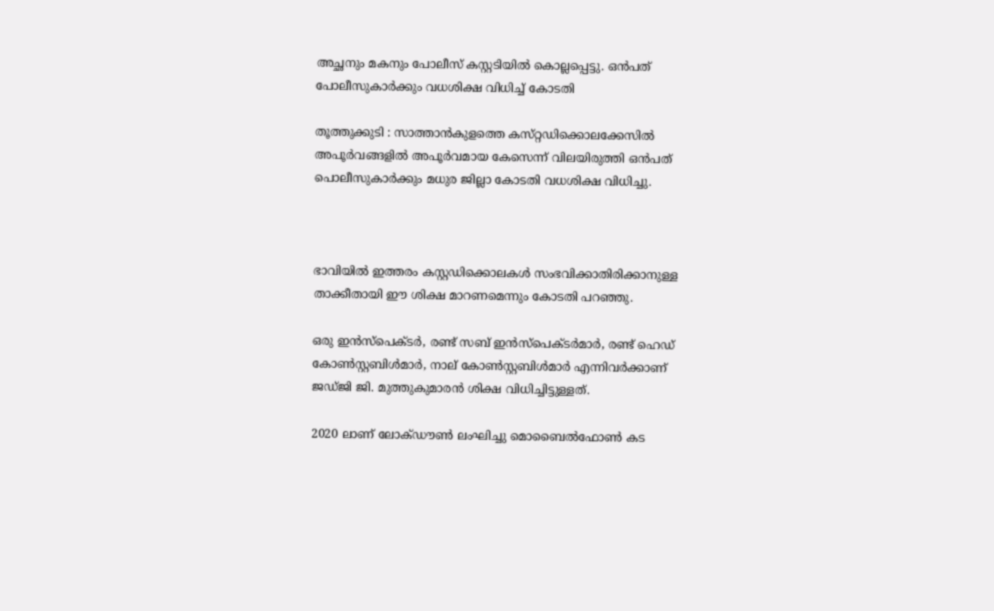അച്ഛനും മകനും പോലീസ് കസ്റ്റടിയിൽ കൊല്ലപ്പെട്ടു. ഒൻപത് പോലീസുകാർക്കും വധശിക്ഷ വിധിച്ച് കോടതി

തൂത്തുക്കുടി : സാത്താൻകുളത്തെ കസ്‌റ്റഡിക്കൊലക്കേസിൽ അപൂർവങ്ങളിൽ അപൂർവമായ കേസെന്ന് വിലയിരുത്തി ഒൻപത് പൊലീസുകാർക്കും മധുര ജില്ലാ കോടതി വധശിക്ഷ വിധിച്ചു.



ഭാവിയിൽ ഇത്തരം കസ്റ്റഡിക്കൊലകൾ സംഭവിക്കാതിരിക്കാനുള്ള താക്കീതായി ഈ ശിക്ഷ മാറണമെന്നും കോടതി പറഞ്ഞു.

ഒരു ഇൻസ്പെക്ടർ, രണ്ട് സബ് ഇൻസ്പെക്ടർമാർ, രണ്ട് ഹെഡ് കോൺസ്റ്റബിൾമാർ, നാല് കോൺസ്റ്റബിൾമാർ എന്നിവർക്കാണ് ജഡ്ജി ജി. മുത്തുകുമാരൻ ശിക്ഷ വിധിച്ചിട്ടുള്ളത്.

2020 ലാണ് ലോക്ഡൗൺ ലംഘിച്ചു മൊബൈൽഫോൺ കട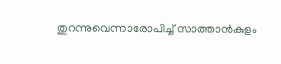തുറന്നുവെന്നാരോപിച്ച് സാത്താൻകുളം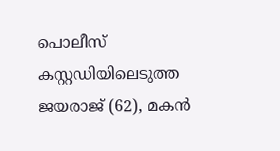പൊലീസ് കസ്റ്റഡിയിലെടുത്ത ജയരാജ് (62), മകൻ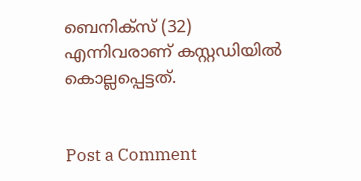ബെനിക്സ് (32) എന്നിവരാണ് കസ്റ്റഡിയിൽ കൊല്ലപ്പെട്ടത്.


Post a Comment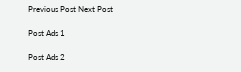Previous Post Next Post

Post Ads 1

Post Ads 2